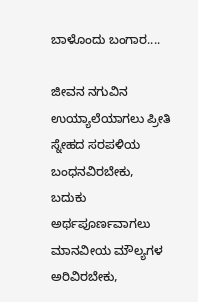ಬಾಳೊಂದು ಬಂಗಾರ....

ಜೀವನ ನಗುವಿನ ಉಯ್ಯಾಲೆಯಾಗಲು ಪ್ರೀತಿ ಸ್ನೇಹದ ಸರಪಳಿಯ ಬಂಧನವಿರಬೇಕು,
ಬದುಕು ಅರ್ಥಪೂರ್ಣವಾಗಲು ಮಾನವೀಯ ಮೌಲ್ಯಗಳ ಅರಿವಿರಬೇಕು,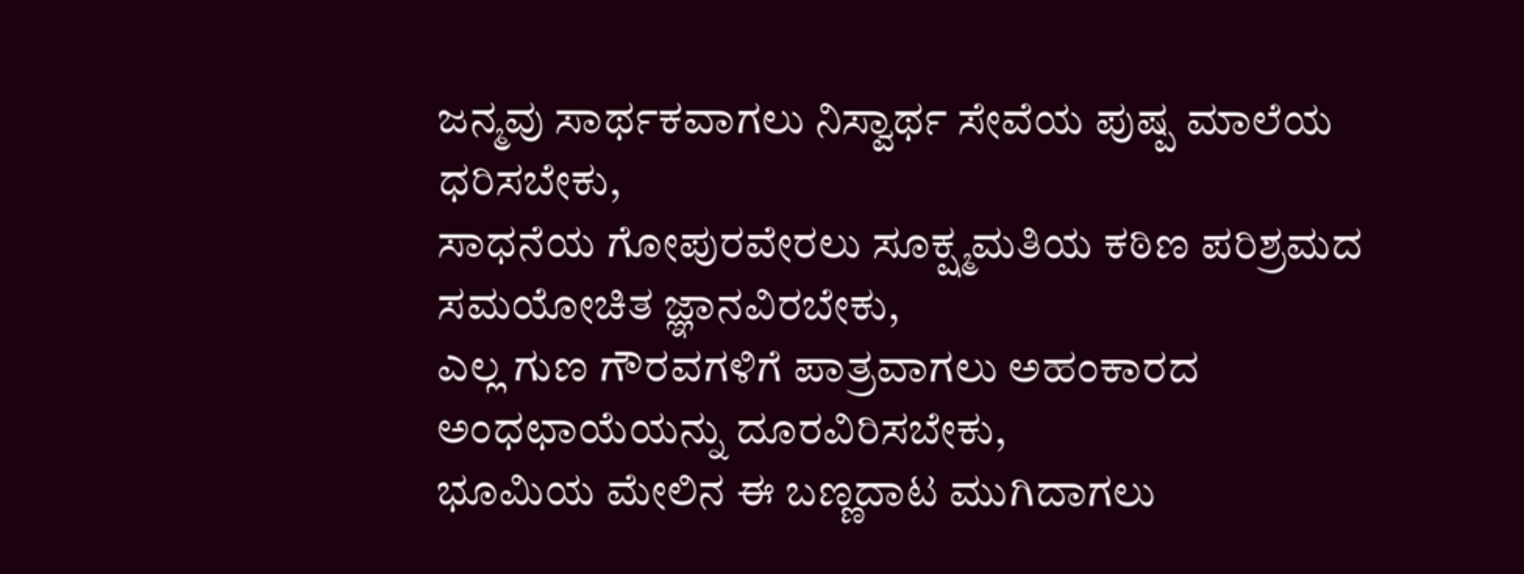ಜನ್ಮವು ಸಾರ್ಥಕವಾಗಲು ನಿಸ್ವಾರ್ಥ ಸೇವೆಯ ಪುಷ್ಪ ಮಾಲೆಯ ಧರಿಸಬೇಕು,
ಸಾಧನೆಯ ಗೋಪುರವೇರಲು ಸೂಕ್ಷ್ಮಮತಿಯ ಕಠಿಣ ಪರಿಶ್ರಮದ ಸಮಯೋಚಿತ ಜ್ಞಾನವಿರಬೇಕು,
ಎಲ್ಲ ಗುಣ ಗೌರವಗಳಿಗೆ ಪಾತ್ರವಾಗಲು ಅಹಂಕಾರದ ಅಂಧಛಾಯೆಯನ್ನು ದೂರವಿರಿಸಬೇಕು,
ಭೂಮಿಯ ಮೇಲಿನ ಈ ಬಣ್ಣದಾಟ ಮುಗಿದಾಗಲು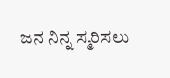ಜನ ನಿನ್ನ ಸ್ಮರಿಸಲು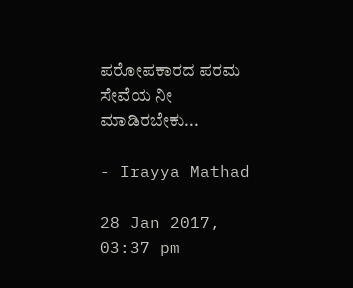ಪರೋಪಕಾರದ ಪರಮ ಸೇವೆಯ ನೀ ಮಾಡಿರಬೇಕು...

- Irayya Mathad

28 Jan 2017, 03:37 pm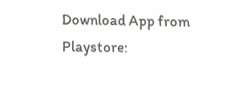Download App from Playstore: